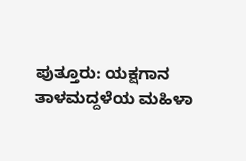ಪುತ್ತೂರು: ಯಕ್ಷಗಾನ ತಾಳಮದ್ದಳೆಯ ಮಹಿಳಾ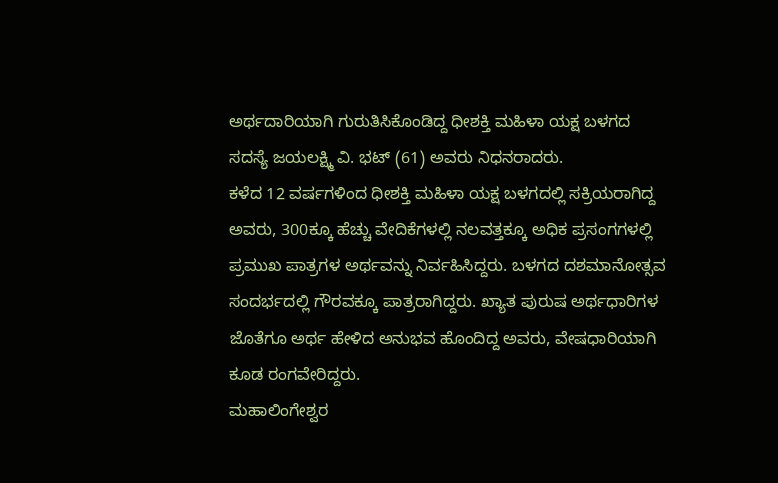ಅರ್ಥದಾರಿಯಾಗಿ ಗುರುತಿಸಿಕೊಂಡಿದ್ದ ಧೀಶಕ್ತಿ ಮಹಿಳಾ ಯಕ್ಷ ಬಳಗದ ಸದಸ್ಯೆ ಜಯಲಕ್ಷ್ಮಿ ವಿ. ಭಟ್ (61) ಅವರು ನಿಧನರಾದರು.
ಕಳೆದ 12 ವರ್ಷಗಳಿಂದ ಧೀಶಕ್ತಿ ಮಹಿಳಾ ಯಕ್ಷ ಬಳಗದಲ್ಲಿ ಸಕ್ರಿಯರಾಗಿದ್ದ ಅವರು, 300ಕ್ಕೂ ಹೆಚ್ಚು ವೇದಿಕೆಗಳಲ್ಲಿ ನಲವತ್ತಕ್ಕೂ ಅಧಿಕ ಪ್ರಸಂಗಗಳಲ್ಲಿ ಪ್ರಮುಖ ಪಾತ್ರಗಳ ಅರ್ಥವನ್ನು ನಿರ್ವಹಿಸಿದ್ದರು. ಬಳಗದ ದಶಮಾನೋತ್ಸವ ಸಂದರ್ಭದಲ್ಲಿ ಗೌರವಕ್ಕೂ ಪಾತ್ರರಾಗಿದ್ದರು. ಖ್ಯಾತ ಪುರುಷ ಅರ್ಥಧಾರಿಗಳ ಜೊತೆಗೂ ಅರ್ಥ ಹೇಳಿದ ಅನುಭವ ಹೊಂದಿದ್ದ ಅವರು, ವೇಷಧಾರಿಯಾಗಿ ಕೂಡ ರಂಗವೇರಿದ್ದರು.
ಮಹಾಲಿಂಗೇಶ್ವರ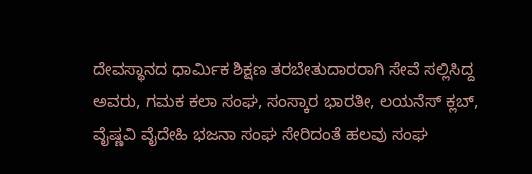ದೇವಸ್ಥಾನದ ಧಾರ್ಮಿಕ ಶಿಕ್ಷಣ ತರಬೇತುದಾರರಾಗಿ ಸೇವೆ ಸಲ್ಲಿಸಿದ್ದ ಅವರು, ಗಮಕ ಕಲಾ ಸಂಘ, ಸಂಸ್ಕಾರ ಭಾರತೀ, ಲಯನೆಸ್ ಕ್ಲಬ್, ವೈಷ್ಣವಿ ವೈದೇಹಿ ಭಜನಾ ಸಂಘ ಸೇರಿದಂತೆ ಹಲವು ಸಂಘ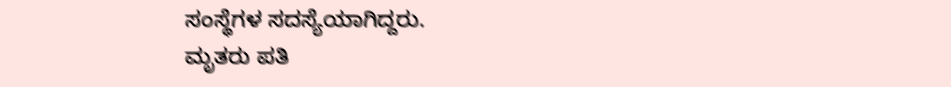ಸಂಸ್ಥೆಗಳ ಸದಸ್ಯೆಯಾಗಿದ್ದರು.
ಮೃತರು ಪತಿ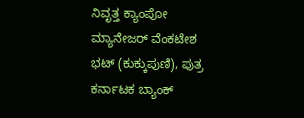ನಿವೃತ್ತ ಕ್ಯಾಂಪೋ ಮ್ಯಾನೇಜರ್ ವೆಂಕಟೇಶ ಭಟ್ (ಕುಕ್ಕುಪುಣಿ), ಪುತ್ರ ಕರ್ನಾಟಕ ಬ್ಯಾಂಕ್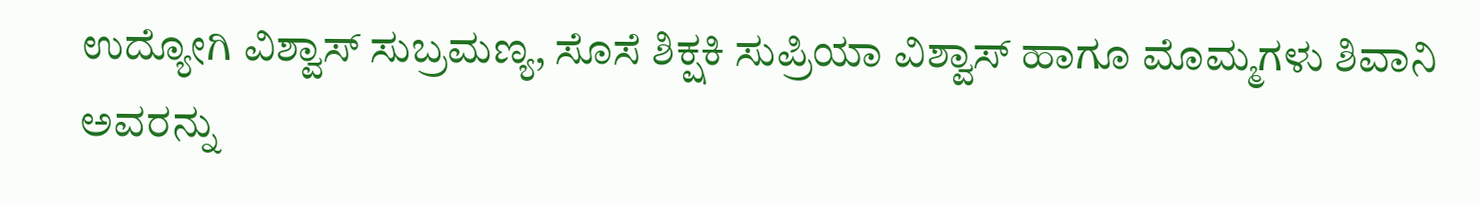ಉದ್ಯೋಗಿ ವಿಶ್ವಾಸ್ ಸುಬ್ರಮಣ್ಯ, ಸೊಸೆ ಶಿಕ್ಷಕಿ ಸುಪ್ರಿಯಾ ವಿಶ್ವಾಸ್ ಹಾಗೂ ಮೊಮ್ಮಗಳು ಶಿವಾನಿ ಅವರನ್ನು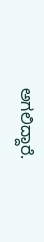ಅಗಲಿದ್ದಾರೆ.